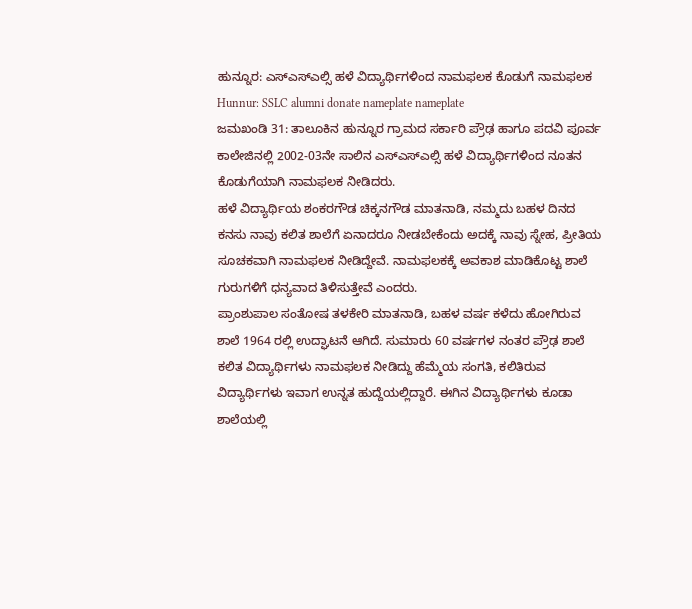ಹುನ್ನೂರ: ಎಸ್ಎಸ್ಎಲ್ಸಿ ಹಳೆ ವಿದ್ಯಾರ್ಥಿಗಳಿಂದ ನಾಮಫಲಕ ಕೊಡುಗೆ ನಾಮಫಲಕ
Hunnur: SSLC alumni donate nameplate nameplate
ಜಮಖಂಡಿ 31: ತಾಲೂಕಿನ ಹುನ್ನೂರ ಗ್ರಾಮದ ಸರ್ಕಾರಿ ಪ್ರೌಢ ಹಾಗೂ ಪದವಿ ಪೂರ್ವ ಕಾಲೇಜಿನಲ್ಲಿ 2002-03ನೇ ಸಾಲಿನ ಎಸ್ಎಸ್ಎಲ್ಸಿ ಹಳೆ ವಿದ್ಯಾರ್ಥಿಗಳಿಂದ ನೂತನ ಕೊಡುಗೆಯಾಗಿ ನಾಮಫಲಕ ನೀಡಿದರು.
ಹಳೆ ವಿದ್ಯಾರ್ಥಿಯ ಶಂಕರಗೌಡ ಚಿಕ್ಕನಗೌಡ ಮಾತನಾಡಿ, ನಮ್ಮದು ಬಹಳ ದಿನದ ಕನಸು ನಾವು ಕಲಿತ ಶಾಲೆಗೆ ಏನಾದರೂ ನೀಡಬೇಕೆಂದು ಅದಕ್ಕೆ ನಾವು ಸ್ನೇಹ, ಪ್ರೀತಿಯ ಸೂಚಕವಾಗಿ ನಾಮಫಲಕ ನೀಡಿದ್ದೇವೆ. ನಾಮಫಲಕಕ್ಕೆ ಅವಕಾಶ ಮಾಡಿಕೊಟ್ಟ ಶಾಲೆ ಗುರುಗಳಿಗೆ ಧನ್ಯವಾದ ತಿಳಿಸುತ್ತೇವೆ ಎಂದರು.
ಪ್ರಾಂಶುಪಾಲ ಸಂತೋಷ ತಳಕೇರಿ ಮಾತನಾಡಿ, ಬಹಳ ವರ್ಷ ಕಳೆದು ಹೋಗಿರುವ ಶಾಲೆ 1964 ರಲ್ಲಿ ಉದ್ಘಾಟನೆ ಆಗಿದೆ. ಸುಮಾರು 60 ವರ್ಷಗಳ ನಂತರ ಪ್ರೌಢ ಶಾಲೆ ಕಲಿತ ವಿದ್ಯಾರ್ಥಿಗಳು ನಾಮಫಲಕ ನೀಡಿದ್ದು ಹೆಮ್ಮೆಯ ಸಂಗತಿ, ಕಲಿತಿರುವ ವಿದ್ಯಾರ್ಥಿಗಳು ಇವಾಗ ಉನ್ನತ ಹುದ್ದೆಯಲ್ಲಿದ್ದಾರೆ. ಈಗಿನ ವಿದ್ಯಾರ್ಥಿಗಳು ಕೂಡಾ ಶಾಲೆಯಲ್ಲಿ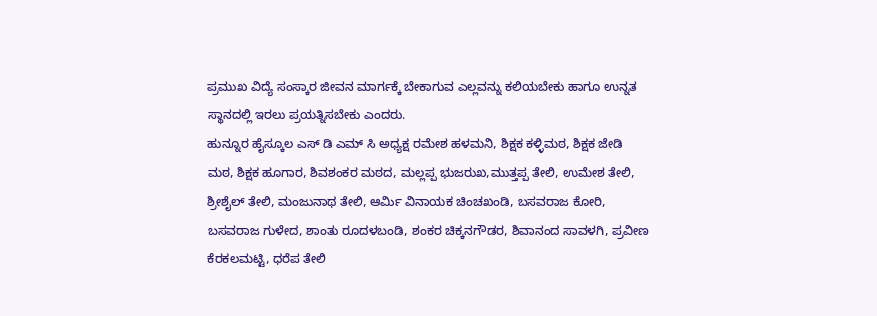ಪ್ರಮುಖ ವಿದ್ಯೆ ಸಂಸ್ಕಾರ ಜೀವನ ಮಾರ್ಗಕ್ಕೆ ಬೇಕಾಗುವ ಎಲ್ಲವನ್ನು ಕಲಿಯಬೇಕು ಹಾಗೂ ಉನ್ನತ ಸ್ಥಾನದಲ್ಲಿ ಇರಲು ಪ್ರಯತ್ನಿಸಬೇಕು ಎಂದರು.
ಹುನ್ನೂರ ಹೈಸ್ಕೂಲ ಎಸ್ ಡಿ ಎಮ್ ಸಿ ಅಧ್ಯಕ್ಷ ರಮೇಶ ಹಳಮನಿ, ಶಿಕ್ಷಕ ಕಳ್ಳಿಮಠ, ಶಿಕ್ಷಕ ಜೇಡಿ ಮಠ, ಶಿಕ್ಷಕ ಹೂಗಾರ, ಶಿವಶಂಕರ ಮಠದ, ಮಲ್ಲಪ್ಪ ಭುಜರುಖ,ಮುತ್ತಪ್ಪ ತೇಲಿ, ಉಮೇಶ ತೇಲಿ, ಶ್ರೀಶೈಲ್ ತೇಲಿ, ಮಂಜುನಾಥ ತೇಲಿ, ಆರ್ಮಿ ವಿನಾಯಕ ಚಿಂಚಖಂಡಿ, ಬಸವರಾಜ ಕೋರಿ, ಬಸವರಾಜ ಗುಳೇದ, ಶಾಂತು ರೂದಳಬಂಡಿ, ಶಂಕರ ಚಿಕ್ಕನಗೌಡರ, ಶಿವಾನಂದ ಸಾವಳಗಿ, ಪ್ರವೀಣ ಕೆರಕಲಮಟ್ಟಿ, ಧರೆಪ ತೇಲಿ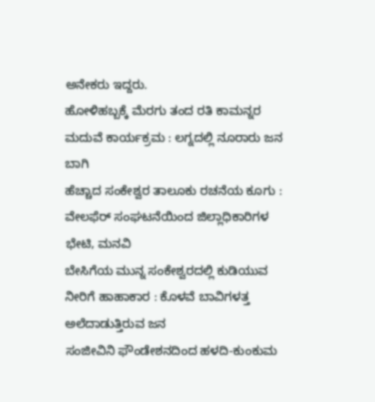ಅನೇಕರು ಇದ್ದರು.
ಹೋಳಿಹಬ್ಬಕ್ಕೆ ಮೆರಗು ತಂದ ರತಿ ಕಾಮನ್ನರ ಮದುವೆ ಕಾರ್ಯಕ್ರಮ : ಲಗ್ನದಲ್ಲಿ ನೂರಾರು ಜನ ಬಾಗಿ
ಹೆಚ್ಚಾದ ಸಂಕೇಶ್ವರ ತಾಲೂಕು ರಚನೆಯ ಕೂಗು : ವೇಲಫೆರ್ ಸಂಘಟನೆಯಿಂದ ಜಿಲ್ಲಾಧಿಕಾರಿಗಳ ಭೇಟಿ, ಮನವಿ
ಬೇಸಿಗೆಯ ಮುನ್ನ ಸಂಕೇಶ್ವರದಲ್ಲಿ ಕುಡಿಯುವ ನೀರಿಗೆ ಹಾಹಾಕಾರ : ಕೊಳವೆ ಬಾವಿಗಳತ್ತ ಅಲೆದಾಡುತ್ತಿರುವ ಜನ
ಸಂಜೀವಿನಿ ಫೌಂಡೇಶನದಿಂದ ಹಳದಿ-ಕುಂಕುಮ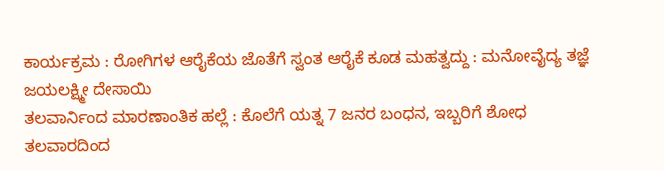ಕಾರ್ಯಕ್ರಮ : ರೋಗಿಗಳ ಆರೈಕೆಯ ಜೊತೆಗೆ ಸ್ವಂತ ಆರೈಕೆ ಕೂಡ ಮಹತ್ವದ್ದು : ಮನೋವೈದ್ಯ ತಜ್ಞೆ ಜಯಲಕ್ಷ್ಮೀ ದೇಸಾಯಿ
ತಲವಾರ್ನಿಂದ ಮಾರಣಾಂತಿಕ ಹಲ್ಲೆ : ಕೊಲೆಗೆ ಯತ್ನ 7 ಜನರ ಬಂಧನ, ಇಬ್ಬರಿಗೆ ಶೋಧ
ತಲವಾರದಿಂದ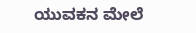ಯುವಕನ ಮೇಲೆ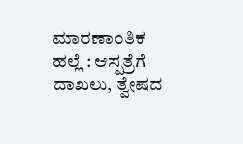ಮಾರಣಾಂತಿಕ ಹಲ್ಲೆ : ಆಸ್ಪತ್ರೆಗೆ ದಾಖಲು, ತ್ವೇಷದ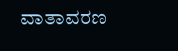ವಾತಾವರಣ